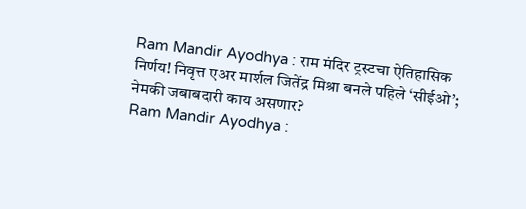Ram Mandir Ayodhya : राम मंदिर ट्रस्टचा ऐतिहासिक निर्णय! निवृत्त एअर मार्शल जितेंद्र मिश्रा बनले पहिले ‘सीईओ’; नेमकी जबाबदारी काय असणार?
Ram Mandir Ayodhya :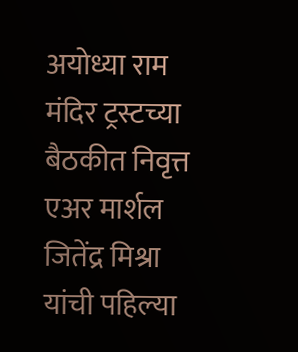अयोध्या राम मंदिर ट्रस्टच्या बैठकीत निवृत्त एअर मार्शल जितेंद्र मिश्रा यांची पहिल्या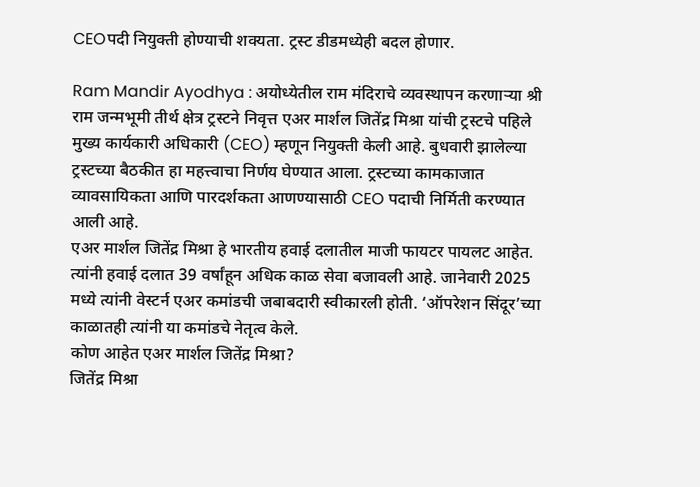CEOपदी नियुक्ती होण्याची शक्यता. ट्रस्ट डीडमध्येही बदल होणार.

Ram Mandir Ayodhya : अयोध्येतील राम मंदिराचे व्यवस्थापन करणाऱ्या श्री राम जन्मभूमी तीर्थ क्षेत्र ट्रस्टने निवृत्त एअर मार्शल जितेंद्र मिश्रा यांची ट्रस्टचे पहिले मुख्य कार्यकारी अधिकारी (CEO) म्हणून नियुक्ती केली आहे. बुधवारी झालेल्या ट्रस्टच्या बैठकीत हा महत्त्वाचा निर्णय घेण्यात आला. ट्रस्टच्या कामकाजात व्यावसायिकता आणि पारदर्शकता आणण्यासाठी CEO पदाची निर्मिती करण्यात आली आहे.
एअर मार्शल जितेंद्र मिश्रा हे भारतीय हवाई दलातील माजी फायटर पायलट आहेत. त्यांनी हवाई दलात 39 वर्षांहून अधिक काळ सेवा बजावली आहे. जानेवारी 2025 मध्ये त्यांनी वेस्टर्न एअर कमांडची जबाबदारी स्वीकारली होती. ‘ऑपरेशन सिंदूर’च्या काळातही त्यांनी या कमांडचे नेतृत्व केले.
कोण आहेत एअर मार्शल जितेंद्र मिश्रा?
जितेंद्र मिश्रा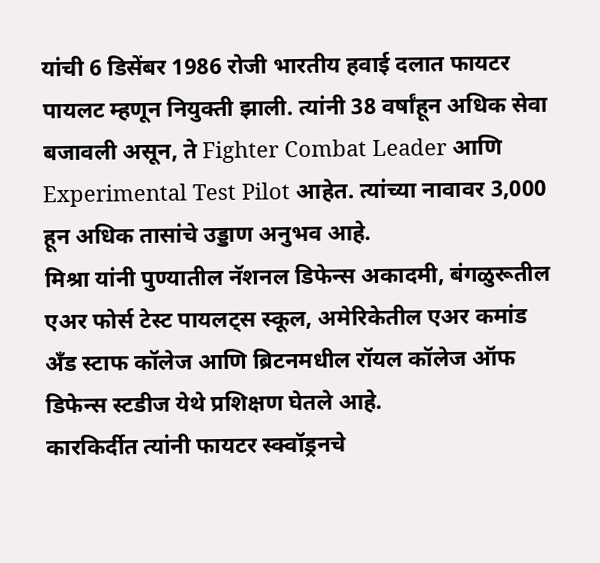यांची 6 डिसेंबर 1986 रोजी भारतीय हवाई दलात फायटर पायलट म्हणून नियुक्ती झाली. त्यांनी 38 वर्षांहून अधिक सेवा बजावली असून, ते Fighter Combat Leader आणि Experimental Test Pilot आहेत. त्यांच्या नावावर 3,000 हून अधिक तासांचे उड्डाण अनुभव आहे.
मिश्रा यांनी पुण्यातील नॅशनल डिफेन्स अकादमी, बंगळुरूतील एअर फोर्स टेस्ट पायलट्स स्कूल, अमेरिकेतील एअर कमांड अँड स्टाफ कॉलेज आणि ब्रिटनमधील रॉयल कॉलेज ऑफ डिफेन्स स्टडीज येथे प्रशिक्षण घेतले आहे.
कारकिर्दीत त्यांनी फायटर स्क्वॉड्रनचे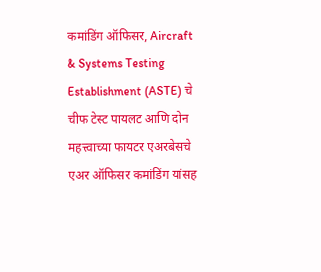कमांडिंग ऑफिसर, Aircraft & Systems Testing Establishment (ASTE) चे चीफ टेस्ट पायलट आणि दोन महत्त्वाच्या फायटर एअरबेसचे एअर ऑफिसर कमांडिंग यांसह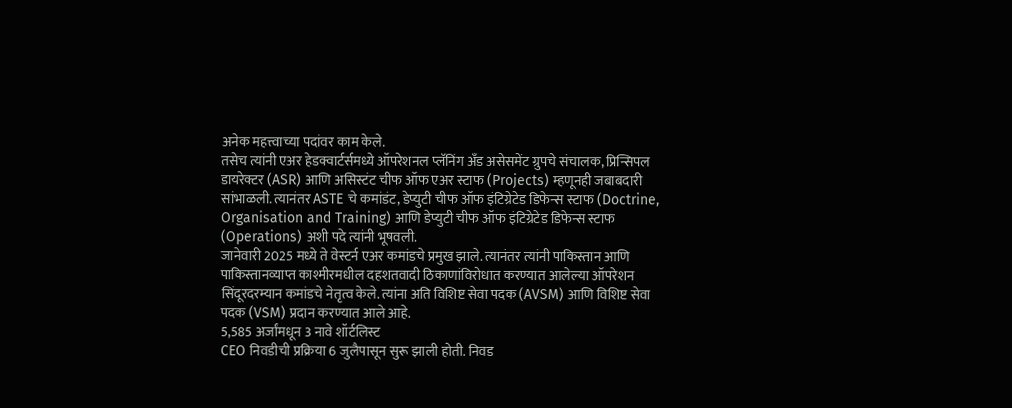अनेक महत्त्वाच्या पदांवर काम केले.
तसेच त्यांनी एअर हेडक्वार्टर्समध्ये ऑपरेशनल प्लॅनिंग अँड असेसमेंट ग्रुपचे संचालक, प्रिन्सिपल डायरेक्टर (ASR) आणि असिस्टंट चीफ ऑफ एअर स्टाफ (Projects) म्हणूनही जबाबदारी सांभाळली. त्यानंतर ASTE चे कमांडंट, डेप्युटी चीफ ऑफ इंटिग्रेटेड डिफेन्स स्टाफ (Doctrine, Organisation and Training) आणि डेप्युटी चीफ ऑफ इंटिग्रेटेड डिफेन्स स्टाफ (Operations) अशी पदे त्यांनी भूषवली.
जानेवारी 2025 मध्ये ते वेस्टर्न एअर कमांडचे प्रमुख झाले. त्यानंतर त्यांनी पाकिस्तान आणि पाकिस्तानव्याप्त काश्मीरमधील दहशतवादी ठिकाणांविरोधात करण्यात आलेल्या ऑपरेशन सिंदूरदरम्यान कमांडचे नेतृत्व केले. त्यांना अति विशिष्ट सेवा पदक (AVSM) आणि विशिष्ट सेवा पदक (VSM) प्रदान करण्यात आले आहे.
5,585 अर्जांमधून 3 नावे शॉर्टलिस्ट
CEO निवडीची प्रक्रिया 6 जुलैपासून सुरू झाली होती. निवड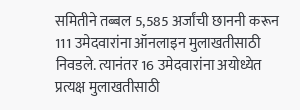समितीने तब्बल 5,585 अर्जांची छाननी करून 111 उमेदवारांना ऑनलाइन मुलाखतीसाठी निवडले. त्यानंतर 16 उमेदवारांना अयोध्येत प्रत्यक्ष मुलाखतीसाठी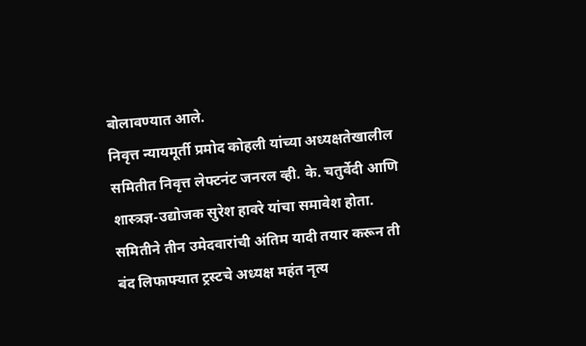बोलावण्यात आले.
निवृत्त न्यायमूर्ती प्रमोद कोहली यांच्या अध्यक्षतेखालील समितीत निवृत्त लेफ्टनंट जनरल व्ही. के. चतुर्वेदी आणि शास्त्रज्ञ-उद्योजक सुरेश हावरे यांचा समावेश होता. समितीने तीन उमेदवारांची अंतिम यादी तयार करून ती बंद लिफाफ्यात ट्रस्टचे अध्यक्ष महंत नृत्य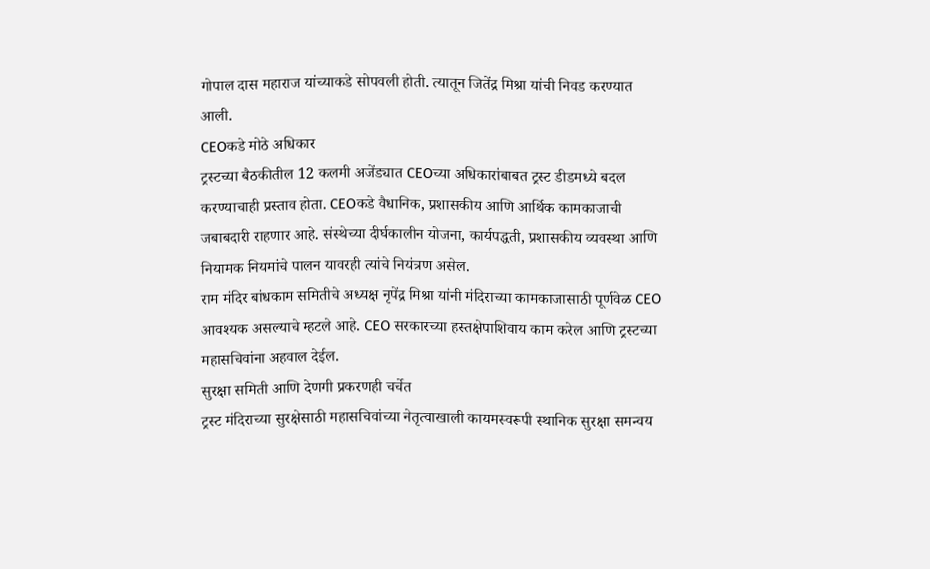गोपाल दास महाराज यांच्याकडे सोपवली होती. त्यातून जितेंद्र मिश्रा यांची निवड करण्यात आली.
CEOकडे मोठे अधिकार
ट्रस्टच्या बैठकीतील 12 कलमी अजेंड्यात CEOच्या अधिकारांबाबत ट्रस्ट डीडमध्ये बदल करण्याचाही प्रस्ताव होता. CEOकडे वैधानिक, प्रशासकीय आणि आर्थिक कामकाजाची जबाबदारी राहणार आहे. संस्थेच्या दीर्घकालीन योजना, कार्यपद्धती, प्रशासकीय व्यवस्था आणि नियामक नियमांचे पालन यावरही त्यांचे नियंत्रण असेल.
राम मंदिर बांधकाम समितीचे अध्यक्ष नृपेंद्र मिश्रा यांनी मंदिराच्या कामकाजासाठी पूर्णवेळ CEO आवश्यक असल्याचे म्हटले आहे. CEO सरकारच्या हस्तक्षेपाशिवाय काम करेल आणि ट्रस्टच्या महासचिवांना अहवाल देईल.
सुरक्षा समिती आणि देणगी प्रकरणही चर्चेत
ट्रस्ट मंदिराच्या सुरक्षेसाठी महासचिवांच्या नेतृत्वाखाली कायमस्वरूपी स्थानिक सुरक्षा समन्वय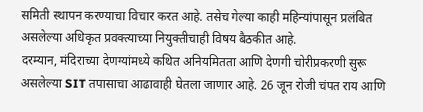समिती स्थापन करण्याचा विचार करत आहे. तसेच गेल्या काही महिन्यांपासून प्रलंबित असलेल्या अधिकृत प्रवक्त्याच्या नियुक्तीचाही विषय बैठकीत आहे.
दरम्यान, मंदिराच्या देणग्यांमध्ये कथित अनियमितता आणि देणगी चोरीप्रकरणी सुरू असलेल्या SIT तपासाचा आढावाही घेतला जाणार आहे. 26 जून रोजी चंपत राय आणि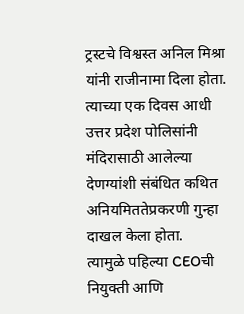ट्रस्टचे विश्वस्त अनिल मिश्रा यांनी राजीनामा दिला होता. त्याच्या एक दिवस आधी उत्तर प्रदेश पोलिसांनी मंदिरासाठी आलेल्या देणग्यांशी संबंधित कथित अनियमिततेप्रकरणी गुन्हा दाखल केला होता.
त्यामुळे पहिल्या CEOची नियुक्ती आणि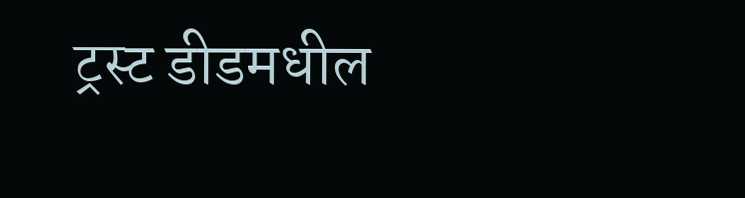ट्रस्ट डीडमधील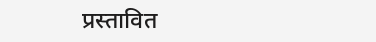प्रस्तावित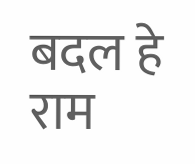बदल हे राम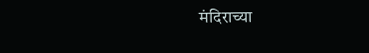मंदिराच्या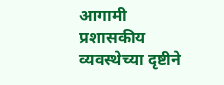आगामी प्रशासकीय व्यवस्थेच्या दृष्टीने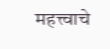महत्त्वाचे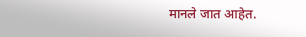मानले जात आहेत.